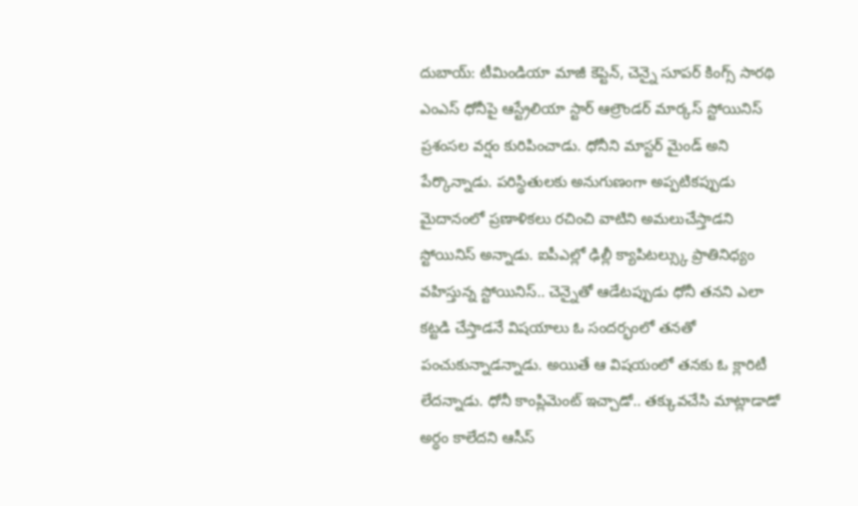దుబాయ్: టీమిండియా మాజీ కెప్టెన్, చెన్నై సూపర్ కింగ్స్ సారథి ఎంఎస్ ధోనీపై ఆస్ట్రేలియా స్టార్ ఆల్రౌండర్ మార్కస్ స్టోయినిస్ ప్రశంసల వర్షం కురిపించాడు. ధోనీని మాస్టర్ మైండ్ అని పేర్కొన్నాడు. పరిస్థితులకు అనుగుణంగా అప్పటికప్పుడు మైదానంలో ప్రణాళికలు రచించి వాటిని అమలుచేస్తాడని స్టోయినిస్ అన్నాడు. ఐపీఎల్లో ఢిల్లీ క్యాపిటల్స్కు ప్రాతినిధ్యం వహిస్తున్న స్టోయినిస్.. చెన్నైతో ఆడేటప్పుడు ధోనీ తనని ఎలా కట్టడి చేస్తాడనే విషయాలు ఓ సందర్భంలో తనతో పంచుకున్నాడన్నాడు. అయితే ఆ విషయంలో తనకు ఓ క్లారిటీ లేదన్నాడు. ధోనీ కాంప్లిమెంట్ ఇచ్చాడో.. తక్కువచేసి మాట్లాడాడో అర్ధం కాలేదని ఆసీస్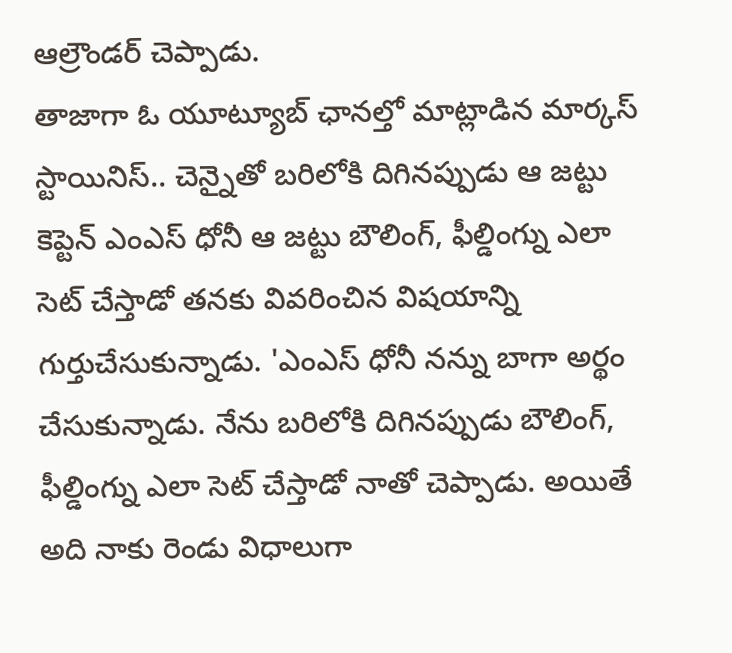ఆల్రౌండర్ చెప్పాడు.
తాజాగా ఓ యూట్యూబ్ ఛానల్తో మాట్లాడిన మార్కస్ స్టాయినిస్.. చెన్నైతో బరిలోకి దిగినప్పుడు ఆ జట్టు కెప్టెన్ ఎంఎస్ ధోనీ ఆ జట్టు బౌలింగ్, ఫీల్డింగ్ను ఎలా సెట్ చేస్తాడో తనకు వివరించిన విషయాన్ని గుర్తుచేసుకున్నాడు. 'ఎంఎస్ ధోనీ నన్ను బాగా అర్థం చేసుకున్నాడు. నేను బరిలోకి దిగినప్పుడు బౌలింగ్, ఫీల్డింగ్ను ఎలా సెట్ చేస్తాడో నాతో చెప్పాడు. అయితే అది నాకు రెండు విధాలుగా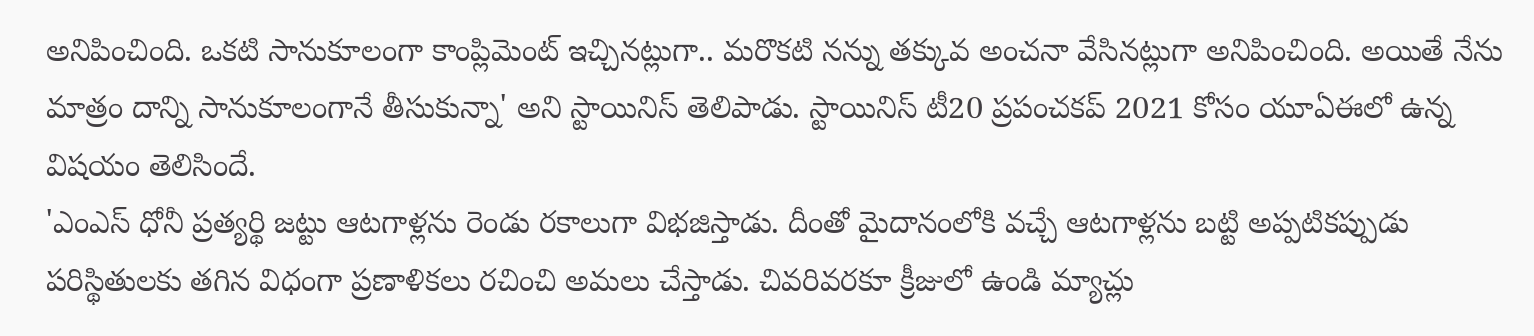అనిపించింది. ఒకటి సానుకూలంగా కాంప్లిమెంట్ ఇచ్చినట్లుగా.. మరొకటి నన్ను తక్కువ అంచనా వేసినట్లుగా అనిపించింది. అయితే నేను మాత్రం దాన్ని సానుకూలంగానే తీసుకున్నా' అని స్టాయినిస్ తెలిపాడు. స్టాయినిస్ టీ20 ప్రపంచకప్ 2021 కోసం యూఏఈలో ఉన్న విషయం తెలిసిందే.
'ఎంఎస్ ధోనీ ప్రత్యర్థి జట్టు ఆటగాళ్లను రెండు రకాలుగా విభజిస్తాడు. దీంతో మైదానంలోకి వచ్చే ఆటగాళ్లను బట్టి అప్పటికప్పుడు పరిస్థితులకు తగిన విధంగా ప్రణాళికలు రచించి అమలు చేస్తాడు. చివరివరకూ క్రీజులో ఉండి మ్యాచ్లు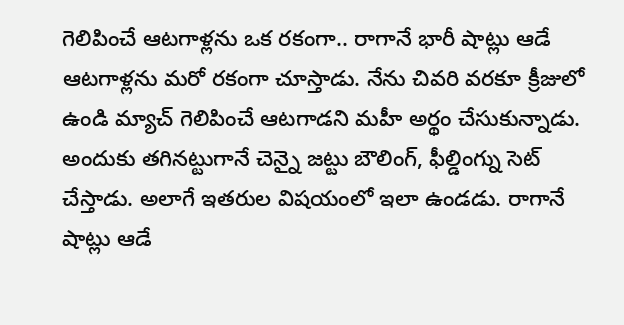గెలిపించే ఆటగాళ్లను ఒక రకంగా.. రాగానే భారీ షాట్లు ఆడే ఆటగాళ్లను మరో రకంగా చూస్తాడు. నేను చివరి వరకూ క్రీజులో ఉండి మ్యాచ్ గెలిపించే ఆటగాడని మహీ అర్థం చేసుకున్నాడు. అందుకు తగినట్టుగానే చెన్నై జట్టు బౌలింగ్, ఫీల్డింగ్ను సెట్ చేస్తాడు. అలాగే ఇతరుల విషయంలో ఇలా ఉండడు. రాగానే షాట్లు ఆడే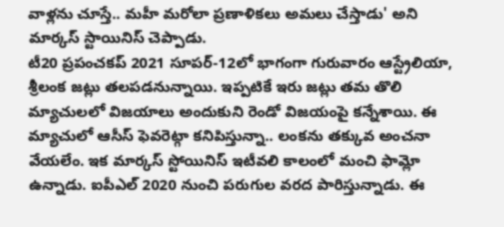వాళ్లను చూస్తే.. మహీ మరోలా ప్రణాళికలు అమలు చేస్తాడు' అని మార్కస్ స్టాయినిస్ చెప్పాడు.
టీ20 ప్రపంచకప్ 2021 సూపర్-12లో భాగంగా గురువారం ఆస్ట్రేలియా, శ్రీలంక జట్లు తలపడనున్నాయి. ఇప్పటికే ఇరు జట్లు తమ తొలి మ్యాచులలో విజయాలు అందుకుని రెండో విజయంపై కన్నేశాయి. ఈ మ్యాచులో ఆసీస్ ఫెవరెట్గా కనిపిస్తున్నా.. లంకను తక్కువ అంచనా వేయలేం. ఇక మార్కస్ స్టోయినిస్ ఇటీవలి కాలంలో మంచి ఫామ్లో ఉన్నాడు. ఐపీఎల్ 2020 నుంచి పరుగుల వరద పారిస్తున్నాడు. ఈ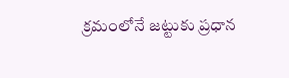క్రమంలోనే జట్టుకు ప్రధాన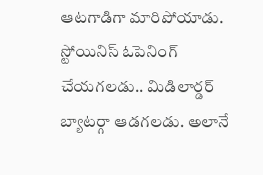ఆటగాడిగా మారిపోయాడు. స్టోయినిస్ ఓపెనింగ్ చేయగలడు.. మిడిలార్డర్ బ్యాటర్గా ఆడగలడు. అలానే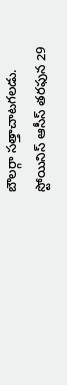బౌలర్గా సత్తాచాటగలడు. స్టోయినిస్ ఆసీస్ తరఫున 29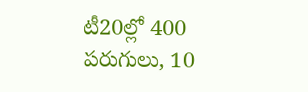టీ20ల్లో 400 పరుగులు, 10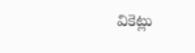వికెట్లు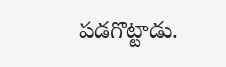పడగొట్టాడు.